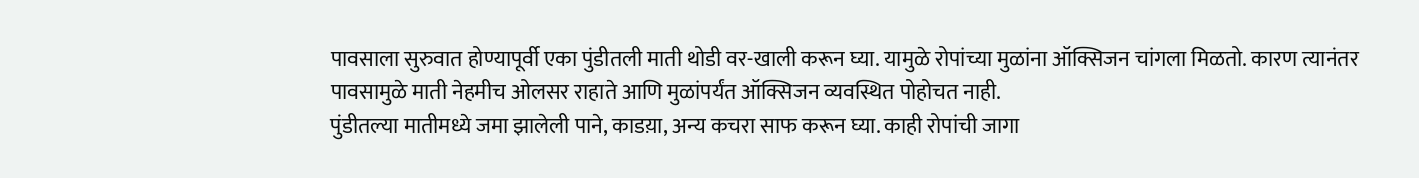पावसाला सुरुवात होण्यापूर्वी एका पुंडीतली माती थोडी वर-खाली करून घ्या. यामुळे रोपांच्या मुळांना ऑक्सिजन चांगला मिळतो. कारण त्यानंतर पावसामुळे माती नेहमीच ओलसर राहाते आणि मुळांपर्यंत ऑक्सिजन व्यवस्थित पोहोचत नाही.
पुंडीतल्या मातीमध्ये जमा झालेली पाने, काडय़ा, अन्य कचरा साफ करून घ्या. काही रोपांची जागा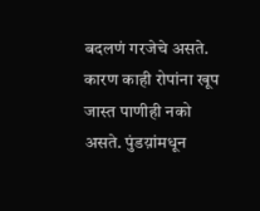बदलणं गरजेचे असते. कारण काही रोपांना खूप जास्त पाणीही नको असते. पुंडय़ांमधून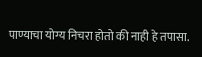पाण्याचा योग्य निचरा होतो की नाही हे तपासा.